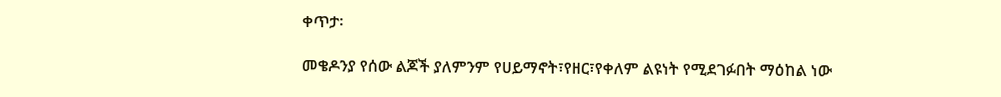ቀጥታ፡

መቄዶንያ የሰው ልጆች ያለምንም የሀይማኖት፣የዘር፣የቀለም ልዩነት የሚደገፉበት ማዕከል ነው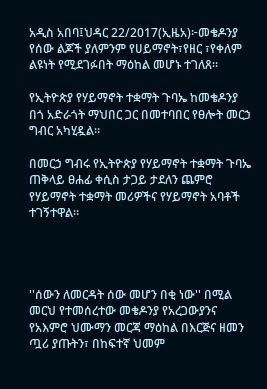አዲስ አበባ፤ህዳር 22/2017(ኢዜአ)፦መቄዶንያ የሰው ልጆች ያለምንም የሀይማኖት፣የዘር ፣የቀለም ልዩነት የሚደገፉበት ማዕከል መሆኑ ተገለጸ።

የኢትዮጵያ የሃይማኖት ተቋማት ጉባኤ ከመቄዶንያ በጎ አድራጎት ማህበር ጋር በመተባበር የፀሎት መርኃ ግብር አካሂዷል።

በመርኃ ግብሩ የኢትዮጵያ የሃይማኖት ተቋማት ጉባኤ ጠቅላይ ፀሐፊ ቀሲስ ታጋይ ታደለን ጨምሮ የሃይማኖት ተቋማት መሪዎችና የሃይማኖት አባቶች ተገኝተዋል።




''ሰውን ለመርዳት ሰው መሆን በቂ ነው'' በሚል መርህ የተመሰረተው መቄዶንያ የአረጋውያንና የአእምሮ ህሙማን መርጃ ማዕከል በእርጅና ዘመን ጧሪ ያጡትን፣ በከፍተኛ ህመም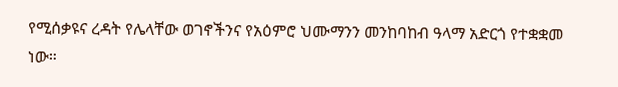የሚሰቃዩና ረዳት የሌላቸው ወገኖችንና የአዕምሮ ህሙማንን መንከባከብ ዓላማ አድርጎ የተቋቋመ ነው።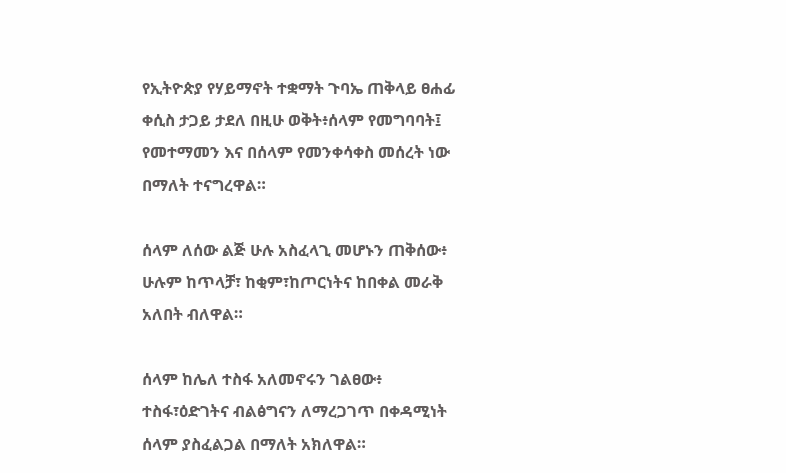የኢትዮጵያ የሃይማኖት ተቋማት ጉባኤ ጠቅላይ ፀሐፊ ቀሲስ ታጋይ ታደለ በዚሁ ወቅት፥ሰላም የመግባባት፤ የመተማመን እና በሰላም የመንቀሳቀስ መሰረት ነው በማለት ተናግረዋል።

ሰላም ለሰው ልጅ ሁሉ አስፈላጊ መሆኑን ጠቅሰው፥ ሁሉም ከጥላቻ፣ ከቂም፣ከጦርነትና ከበቀል መራቅ አለበት ብለዋል።

ሰላም ከሌለ ተስፋ አለመኖሩን ገልፀው፥ ተስፋ፣ዕድገትና ብልፅግናን ለማረጋገጥ በቀዳሚነት ሰላም ያስፈልጋል በማለት አክለዋል።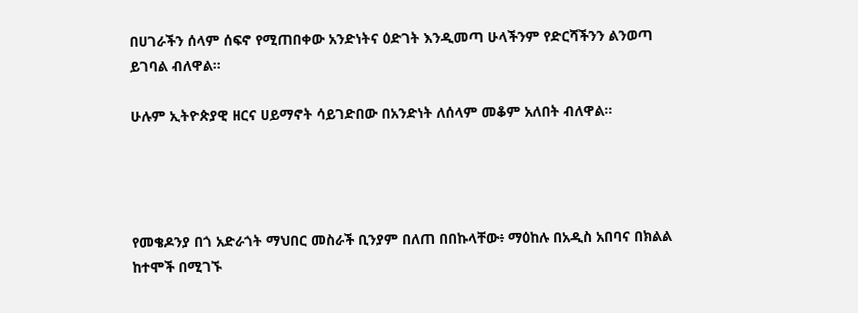በሀገራችን ሰላም ሰፍኖ የሚጠበቀው አንድነትና ዕድገት እንዲመጣ ሁላችንም የድርሻችንን ልንወጣ ይገባል ብለዋል።

ሁሉም ኢትዮጵያዊ ዘርና ሀይማኖት ሳይገድበው በአንድነት ለሰላም መቆም አለበት ብለዋል።




የመቄዶንያ በጎ አድራጎት ማህበር መስራች ቢንያም በለጠ በበኩላቸው፥ ማዕከሉ በአዲስ አበባና በክልል ከተሞች በሚገኙ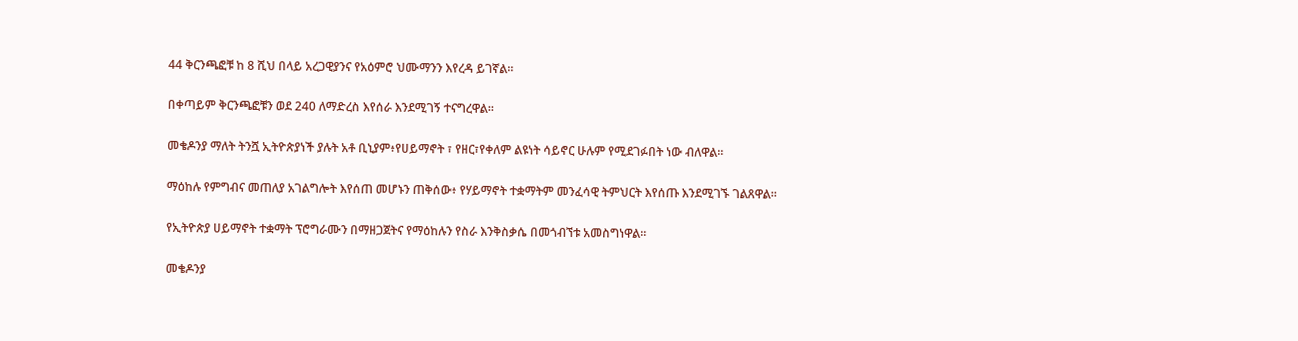44 ቅርንጫፎቹ ከ 8 ሺህ በላይ አረጋዊያንና የአዕምሮ ህሙማንን እየረዳ ይገኛል።

በቀጣይም ቅርንጫፎቹን ወደ 240 ለማድረስ እየሰራ እንደሚገኝ ተናግረዋል።

መቄዶንያ ማለት ትንሿ ኢትዮጵያነች ያሉት አቶ ቢኒያም፥የሀይማኖት ፣ የዘር፣የቀለም ልዩነት ሳይኖር ሁሉም የሚደገፉበት ነው ብለዋል።

ማዕከሉ የምግብና መጠለያ አገልግሎት እየሰጠ መሆኑን ጠቅሰው፥ የሃይማኖት ተቋማትም መንፈሳዊ ትምህርት እየሰጡ እንደሚገኙ ገልጸዋል።

የኢትዮጵያ ሀይማኖት ተቋማት ፕሮግራሙን በማዘጋጀትና የማዕከሉን የስራ እንቅስቃሴ በመጎብኘቱ አመስግነዋል።

መቄዶንያ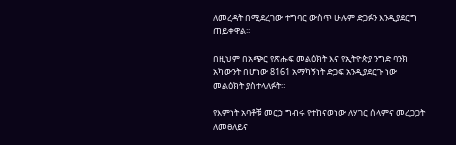ለመረዳት በሚደረገው ተግባር ውስጥ ሁሉም ድጋፉን እንዲያደርግ ጠይቀዋል፡፡

በዚህም በአጭር የጽሑፍ መልዕክት እና የኢትዮጵያ ንግድ ባንክ አካውንት በሆነው 8161 አማካኝነት ድጋፍ አንዲያደርጉ ነው መልዕክት ያስተላለፉት።

የእምነት አባቶቹ መርኃ ግብሩ የተከናወነው ለሃገር ሰላምና መረጋጋት ለመፀለይና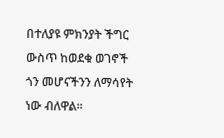በተለያዩ ምክንያት ችግር ውስጥ ከወደቁ ወገኖች ጎን መሆናችንን ለማሳየት ነው ብለዋል።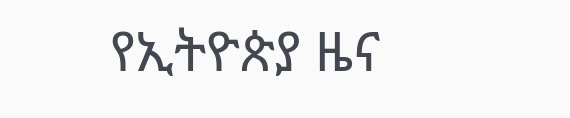የኢትዮጵያ ዜና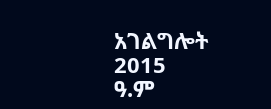አገልግሎት
2015
ዓ.ም